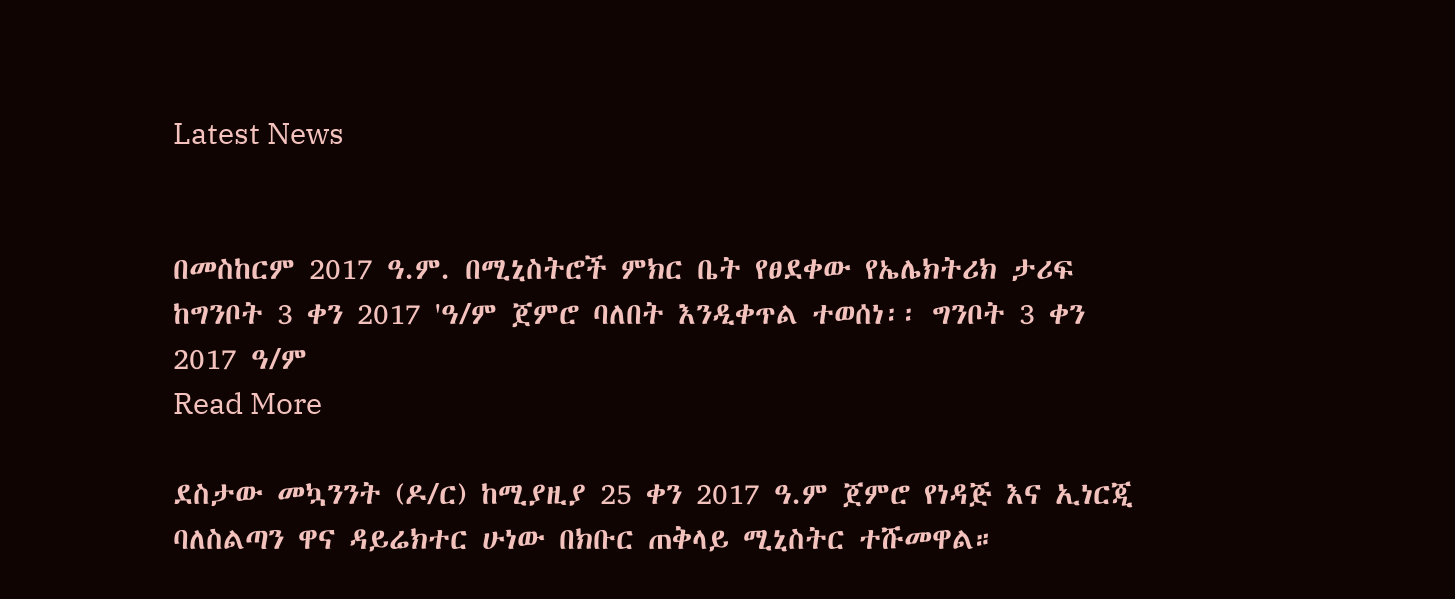Latest News


በመስከርም 2017 ዓ.ም. በሚኒስትሮች ምክር ቤት የፀደቀው የኤሌክትሪክ ታሪፍ ከግንቦት 3 ቀን 2017 'ዓ/ም ጀምሮ ባለበት እንዲቀጥል ተወሰነ፡፡ ግንቦት 3 ቀን 2017 ዓ/ም
Read More

ደስታው መኳንንት (ዶ/ር) ከሚያዚያ 25 ቀን 2017 ዓ.ም ጀምሮ የነዳጅ እና ኢነርጂ ባለስልጣን ዋና ዳይሬክተር ሁነው በክቡር ጠቅላይ ሚኒስትር ተሹመዋል።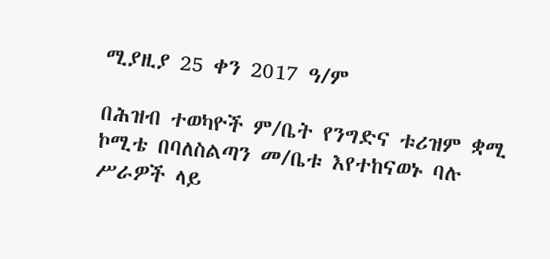ሚያዚያ 25 ቀን 2017 ዓ/ም

በሕዝብ ተወካዮች ም/ቤት የንግድና ቱሪዝም ቋሚ ኮሚቴ በባለስልጣን መ/ቤቱ እየተከናወኑ ባሉ ሥራዎች ላይ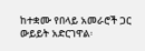ከተቋሙ የበላይ አመራሮች ጋር ውይይት አድርገዋል፡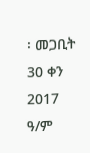፡ መጋቢት 30 ቀን 2017 ዓ/ም